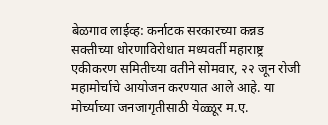बेळगाव लाईव्ह: कर्नाटक सरकारच्या कन्नड सक्तीच्या धोरणाविरोधात मध्यवर्ती महाराष्ट्र एकीकरण समितीच्या वतीने सोमवार, २२ जून रोजी महामोर्चाचे आयोजन करण्यात आले आहे. या मोर्च्याच्या जनजागृतीसाठी येळ्ळूर म.ए.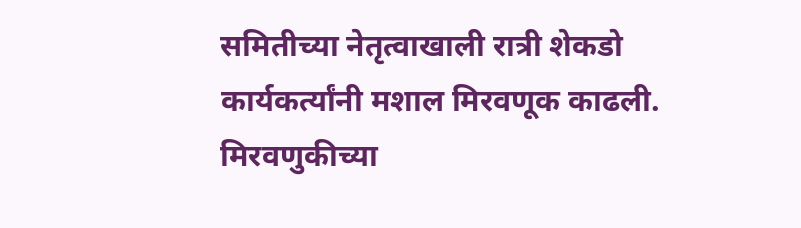समितीच्या नेतृत्वाखाली रात्री शेकडो कार्यकर्त्यांनी मशाल मिरवणूक काढली.
मिरवणुकीच्या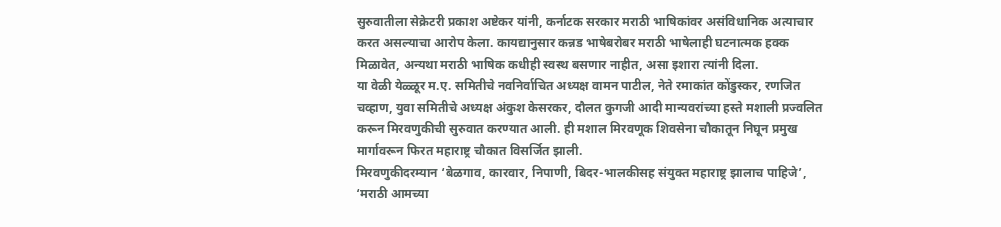सुरुवातीला सेक्रेटरी प्रकाश अष्टेकर यांनी, कर्नाटक सरकार मराठी भाषिकांवर असंविधानिक अत्याचार करत असल्याचा आरोप केला. कायद्यानुसार कन्नड भाषेबरोबर मराठी भाषेलाही घटनात्मक हक्क मिळावेत, अन्यथा मराठी भाषिक कधीही स्वस्थ बसणार नाहीत, असा इशारा त्यांनी दिला.
या वेळी येळ्ळूर म.ए. समितीचे नवनिर्वाचित अध्यक्ष वामन पाटील, नेते रमाकांत कोंडुस्कर, रणजित चव्हाण, युवा समितीचे अध्यक्ष अंकुश केसरकर, दौलत कुगजी आदी मान्यवरांच्या हस्ते मशाली प्रज्वलित करून मिरवणुकीची सुरुवात करण्यात आली. ही मशाल मिरवणूक शिवसेना चौकातून निघून प्रमुख मार्गावरून फिरत महाराष्ट्र चौकात विसर्जित झाली.
मिरवणुकीदरम्यान ‘बेळगाव, कारवार, निपाणी, बिदर-भालकीसह संयुक्त महाराष्ट्र झालाच पाहिजे’, ‘मराठी आमच्या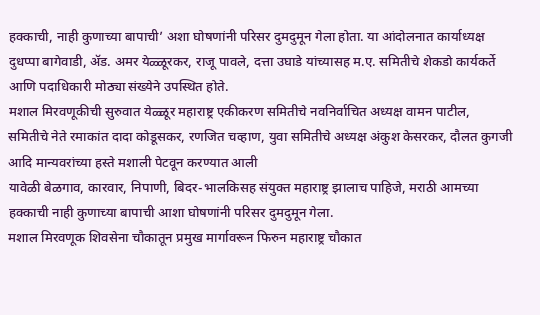हक्काची, नाही कुणाच्या बापाची’ अशा घोषणांनी परिसर दुमदुमून गेला होता. या आंदोलनात कार्याध्यक्ष दुधप्पा बागेवाडी, ॲड. अमर येळ्ळूरकर, राजू पावले, दत्ता उघाडे यांच्यासह म.ए. समितीचे शेकडो कार्यकर्ते आणि पदाधिकारी मोठ्या संख्येने उपस्थित होते.
मशाल मिरवणूकीची सुरुवात येळ्ळूर महाराष्ट्र एकीकरण समितीचे नवनिर्वाचित अध्यक्ष वामन पाटील, समितीचे नेते रमाकांत दादा कोडूसकर, रणजित चव्हाण, युवा समितीचे अध्यक्ष अंकुश केसरकर, दौलत कुगजी आदि मान्यवरांच्या हस्ते मशाली पेटवून करण्यात आली
यावेळी बेळगाव, कारवार, निपाणी, बिदर-भालकिसह संयुक्त महाराष्ट्र झालाच पाहिजे, मराठी आमच्या हक्काची नाही कुणाच्या बापाची आशा घोषणांनी परिसर दुमदुमून गेला.
मशाल मिरवणूक शिवसेना चौकातून प्रमुख मार्गावरून फिरुन महाराष्ट्र चौकात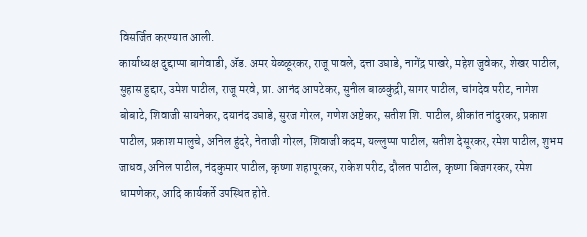विसर्जित करण्यात आली.
कार्याध्यक्ष दुद्दाप्पा बागेवाडी, ॲड. अमर येळ्ळूरकर, राजू पावले, दत्ता उघाडे, नागेंद्र पाखरे, महेश जुवेकर, शेखर पाटील, सुहास हुद्दार, उमेश पाटील, राजू मरवे, प्रा. आनंद आपटेकर, सुनील बाळकुंद्री, सागर पाटील, चांगदेव परीट, नागेश बोबाटे, शिवाजी सायनेकर, दयानंद उघाडे, सुरज गोरल, गणेश अष्टेकर, सतीश शि. पाटील, श्रीकांत नांदुरकर, प्रकाश पाटील, प्रकाश मालुचे, अनिल हुंदरे, नेताजी गोरल, शिवाजी कदम, यल्लुप्पा पाटील, सतीश देसूरकर, रमेश पाटील, शुभम जाधव, अनिल पाटील, नंदकुमार पाटील, कृष्णा शहापूरकर, राकेश परीट, दौलत पाटील, कृष्णा बिजगरकर, रमेश धामणेकर, आदि कार्यकर्ते उपस्थित होते.